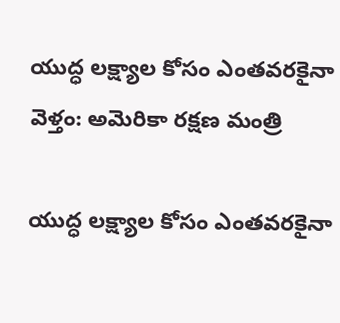యుద్ధ లక్ష్యాల కోసం ఎంతవరకైనా వెళ్తం: అమెరికా రక్షణ మంత్రి

యుద్ధ లక్ష్యాల కోసం ఎంతవరకైనా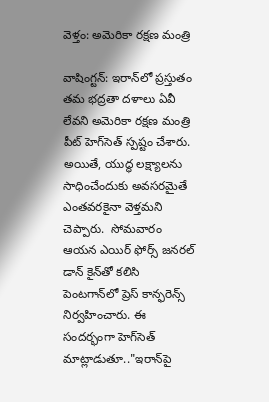వెళ్తం: అమెరికా రక్షణ మంత్రి

వాషింగ్టన్: ఇరాన్‌‌లో ప్రస్తుతం తమ భద్రతా దళాలు ఏవీ లేవని అమెరికా రక్షణ మంత్రి పీట్ హెగ్‌‌సెత్ స్పష్టం చేశారు. అయితే, యుద్ధ లక్ష్యాలను సాధించేందుకు అవసరమైతే ఎంతవరకైనా వెళ్తమని చెప్పారు.  సోమవారం ఆయన ఎయిర్‌‌ ఫోర్స్‌‌ జనరల్‌‌ డాన్ కైన్‌‌తో కలిసి పెంటగాన్‌‌లో ప్రెస్‌‌ కాన్ఫరెన్స్‌‌ నిర్వహించారు. ఈ సందర్భంగా హెగ్‌‌సెత్ మాట్లాడుతూ.."ఇరాన్‌‌పై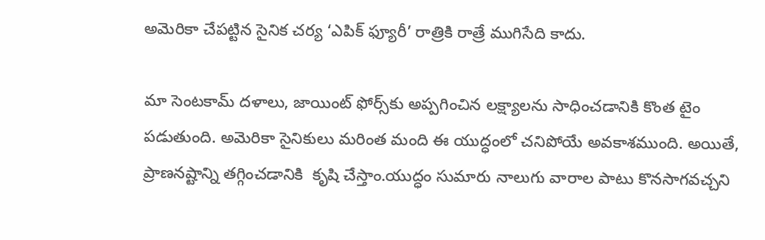అమెరికా చేపట్టిన సైనిక చర్య ‘ఎపిక్ ఫ్యూరీ’ రాత్రికి రాత్రే ముగిసేది కాదు.

మా సెంటకామ్ దళాలు, జాయింట్ ఫోర్స్‌‌కు అప్పగించిన లక్ష్యాలను సాధించడానికి కొంత టైం పడుతుంది. అమెరికా సైనికులు మరింత మంది ఈ యుద్ధంలో చనిపోయే అవకాశముంది. అయితే,  ప్రాణనష్టాన్ని తగ్గించడానికి  కృషి చేస్తాం.యుద్ధం సుమారు నాలుగు వారాల పాటు కొనసాగవచ్చని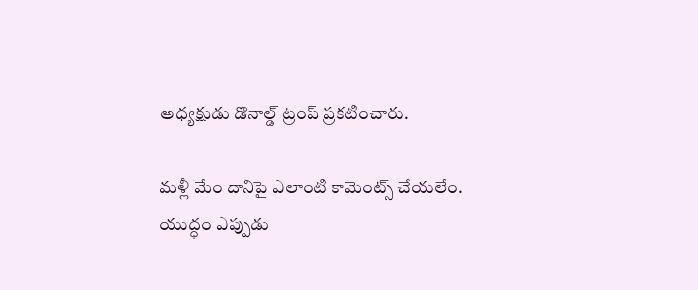అధ్యక్షుడు డొనాల్డ్ ట్రంప్ ప్రకటించారు.

మళ్లీ మేం దానిపై ఎలాంటి కామెంట్స్ చేయలేం. యుద్ధం ఎప్పుడు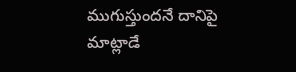ముగుస్తుందనే దానిపై మాట్లాడే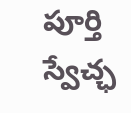పూర్తి స్వేచ్ఛ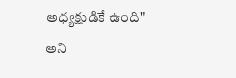అధ్యక్షుడికే ఉంది" అని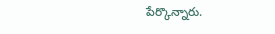పేర్కొన్నారు.